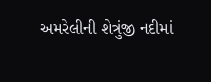અમરેલીની શેત્રુંજી નદીમાં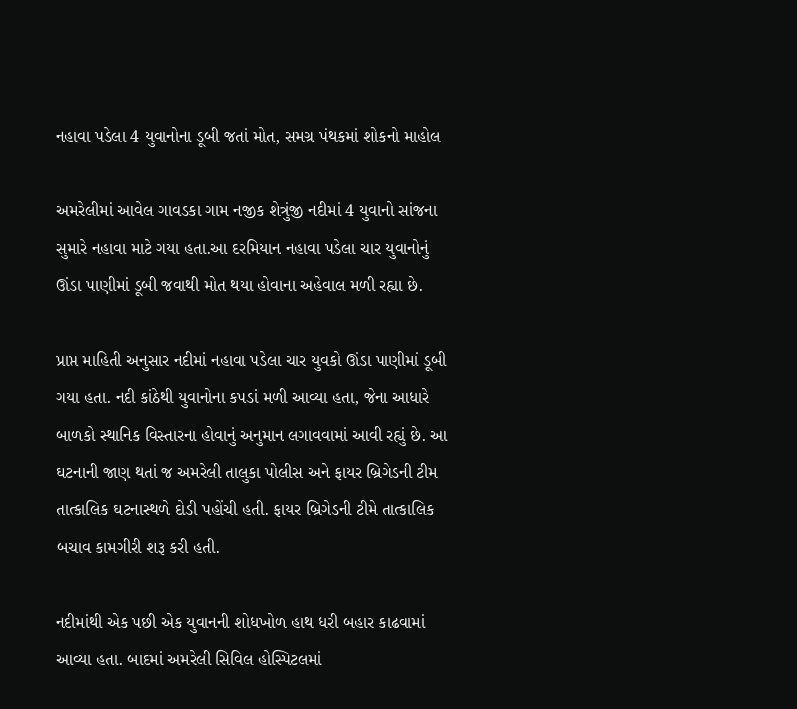નહાવા પડેલા 4 યુવાનોના ડૂબી જતાં મોત, સમગ્ર પંથકમાં શોકનો માહોલ

અમરેલીમાં આવેલ ગાવડકા ગામ નજીક શેત્રુંજી નદીમાં 4 યુવાનો સાંજના સુમારે નહાવા માટે ગયા હતા.આ દરમિયાન નહાવા પડેલા ચાર યુવાનોનું ઊંડા પાણીમાં ડૂબી જવાથી મોત થયા હોવાના અહેવાલ મળી રહ્યા છે.

પ્રાપ્ત માહિતી અનુસાર નદીમાં નહાવા પડેલા ચાર યુવકો ઊંડા પાણીમાં ડૂબી ગયા હતા. નદી કાંઠેથી યુવાનોના કપડાં મળી આવ્યા હતા, જેના આધારે બાળકો સ્થાનિક વિસ્તારના હોવાનું અનુમાન લગાવવામાં આવી રહ્યું છે. આ ઘટનાની જાણ થતાં જ અમરેલી તાલુકા પોલીસ અને ફાયર બ્રિગેડની ટીમ તાત્કાલિક ઘટનાસ્થળે દોડી પહોંચી હતી. ફાયર બ્રિગેડની ટીમે તાત્કાલિક બચાવ કામગીરી શરૂ કરી હતી.

નદીમાંથી એક પછી એક યુવાનની શોધખોળ હાથ ધરી બહાર કાઢવામાં આવ્યા હતા. બાદમાં અમરેલી સિવિલ હોસ્પિટલમાં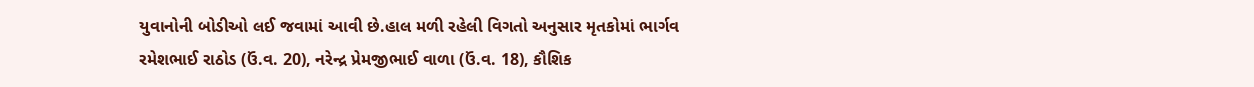યુવાનોની બોડીઓ લઈ જવામાં આવી છે.હાલ મળી રહેલી વિગતો અનુસાર મૃતકોમાં ભાર્ગવ રમેશભાઈ રાઠોડ (ઉં.વ. 20), નરેન્દ્ર પ્રેમજીભાઈ વાળા (ઉં.વ. 18), કૌશિક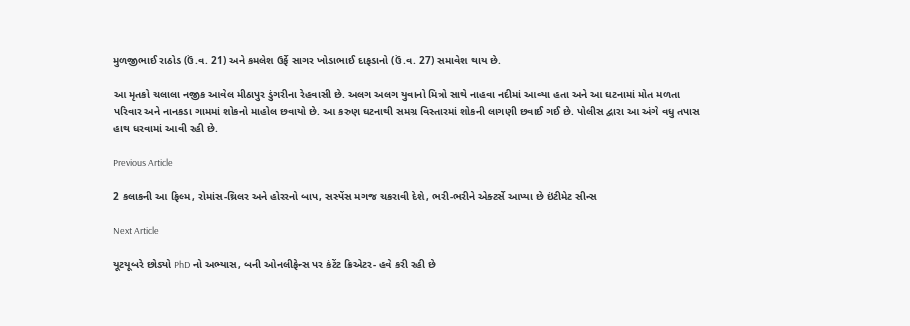મુળજીભાઈ રાઠોડ (ઉં.વ. 21) અને કમલેશ ઉર્ફે સાગર ખોડાભાઈ દાફડાનો (ઉં.વ. 27) સમાવેશ થાય છે.

આ મૃતકો ચલાલા નજીક આવેલ મીઠાપુર ડુંગરીના રેહવાસી છે. અલગ અલગ યુવાનો મિત્રો સાથે નાહવા નદીમાં આવ્યા હતા અને આ ઘટનામાં મોત મળતા પરિવાર અને નાનકડા ગામમાં શોકનો માહોલ છવાયો છે. આ કરુણ ઘટનાથી સમગ્ર વિસ્તારમાં શોકની લાગણી છવાઈ ગઈ છે. પોલીસ દ્વારા આ અંગે વધુ તપાસ હાથ ધરવામાં આવી રહી છે.

Previous Article

2 કલાકની આ ફિલ્મ, રોમાંસ-થ્રિલર અને હોરરનો બાપ, સસ્પેંસ મગજ ચકરાવી દેશે, ભરી-ભરીને એક્ટર્સે આપ્યા છે ઇંટીમેટ સીન્સ

Next Article

યૂટયૂબરે છોડ્યો PhD નો અભ્યાસ, બની ઓનલીફેન્સ પર કંટેંટ ક્રિએટર- હવે કરી રહી છે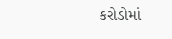કરોડોમાં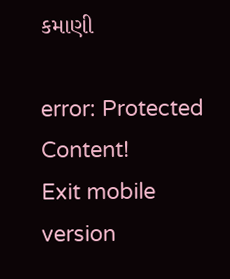કમાણી

error: Protected Content!
Exit mobile version